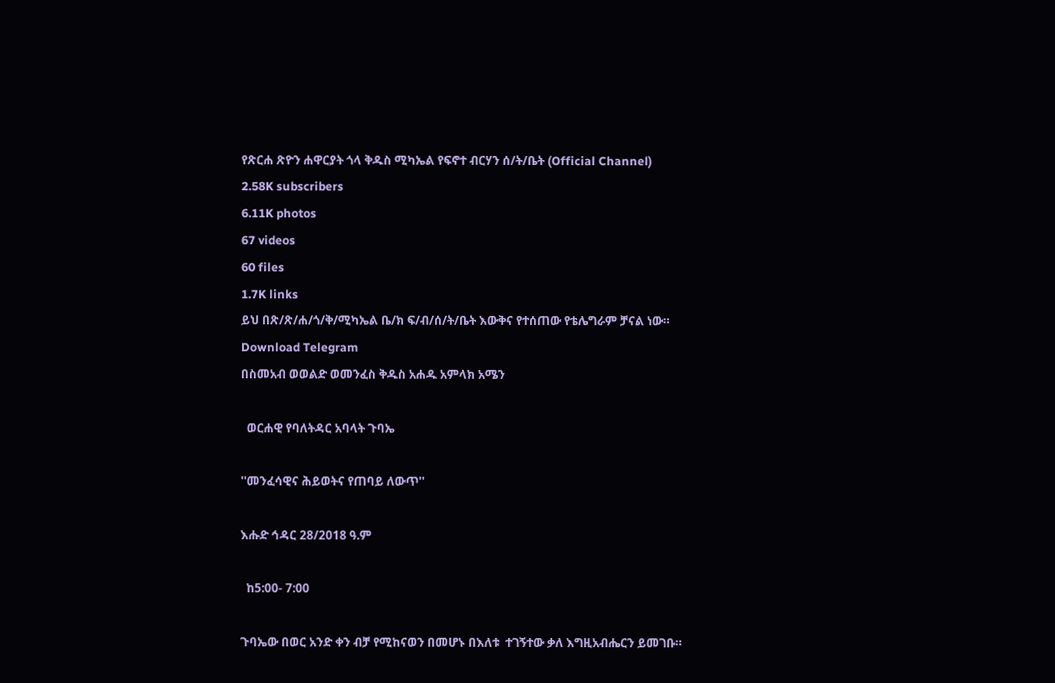የጽርሐ ጽዮን ሐዋርያት ጎላ ቅዱስ ሚካኤል የፍኖተ ብርሃን ሰ/ት/ቤት (Official Channel)
2.58K subscribers
6.11K photos
67 videos
60 files
1.7K links
ይህ በጽ/ጽ/ሐ/ጎ/ቅ/ሚካኤል ቤ/ክ ፍ/ብ/ሰ/ት/ቤት እውቅና የተሰጠው የቴሌግራም ቻናል ነው።
Download Telegram
በስመአብ ወወልድ ወመንፈስ ቅዱስ አሐዱ አምላክ አሜን

  ወርሐዊ የባለትዳር አባላት ጉባኤ

''መንፈሳዊና ሕይወትና የጠባይ ለውጥ''

እሑድ ኅዳር 28/2018 ዓ.ም

  ከ5:00- 7:00

ጉባኤው በወር አንድ ቀን ብቻ የሚከናወን በመሆኑ በእለቱ  ተገኝተው ቃለ እግዚአብሔርን ይመገቡ።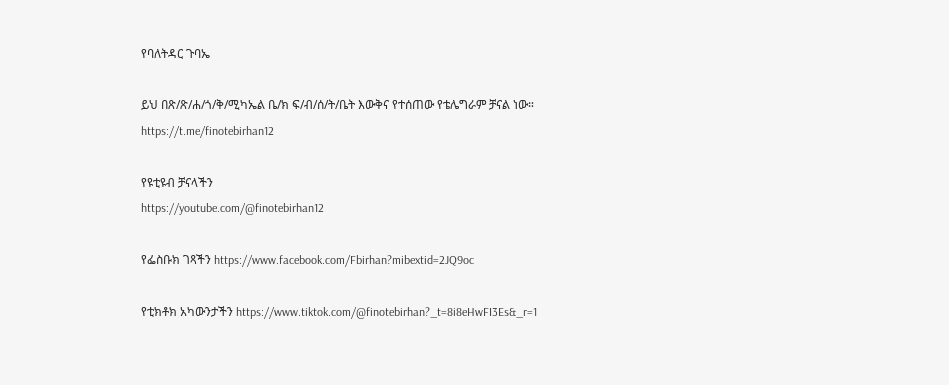የባለትዳር ጉባኤ

ይህ በጽ/ጽ/ሐ/ጎ/ቅ/ሚካኤል ቤ/ክ ፍ/ብ/ሰ/ት/ቤት እውቅና የተሰጠው የቴሌግራም ቻናል ነው።
https://t.me/finotebirhan12

የዩቲዩብ ቻናላችን
https://youtube.com/@finotebirhan12

የፌስቡክ ገጻችን https://www.facebook.com/Fbirhan?mibextid=2JQ9oc

የቲክቶክ አካውንታችን https://www.tiktok.com/@finotebirhan?_t=8i8eHwFI3Es&_r=1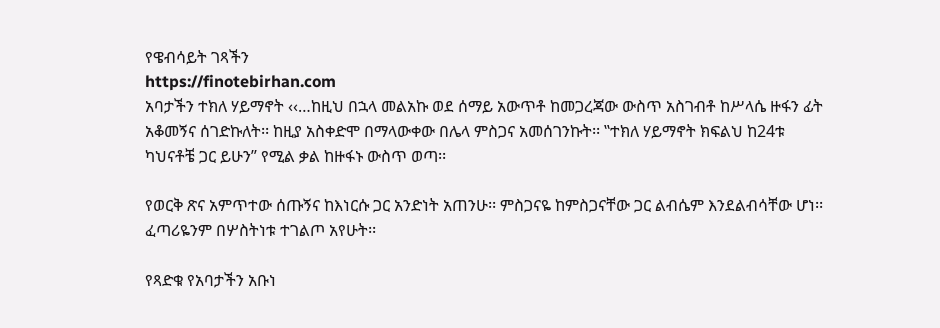የዌብሳይት ገጻችን
https://finotebirhan.com
አባታችን ተክለ ሃይማኖት ‹‹…ከዚህ በኋላ መልአኩ ወደ ሰማይ አውጥቶ ከመጋረጃው ውስጥ አስገብቶ ከሥላሴ ዙፋን ፊት አቆመኝና ሰገድኩለት፡፡ ከዚያ አስቀድሞ በማላውቀው በሌላ ምስጋና አመሰገንኩት፡፡ ‛‛ተክለ ሃይማኖት ክፍልህ ከ24ቱ ካህናቶቼ ጋር ይሁን’’ የሚል ቃል ከዙፋኑ ውስጥ ወጣ፡፡

የወርቅ ጽና አምጥተው ሰጡኝና ከእነርሱ ጋር አንድነት አጠንሁ፡፡ ምስጋናዬ ከምስጋናቸው ጋር ልብሴም እንደልብሳቸው ሆነ፡፡ ፈጣሪዬንም በሦስትነቱ ተገልጦ አየሁት፡፡

የጻድቁ የአባታችን አቡነ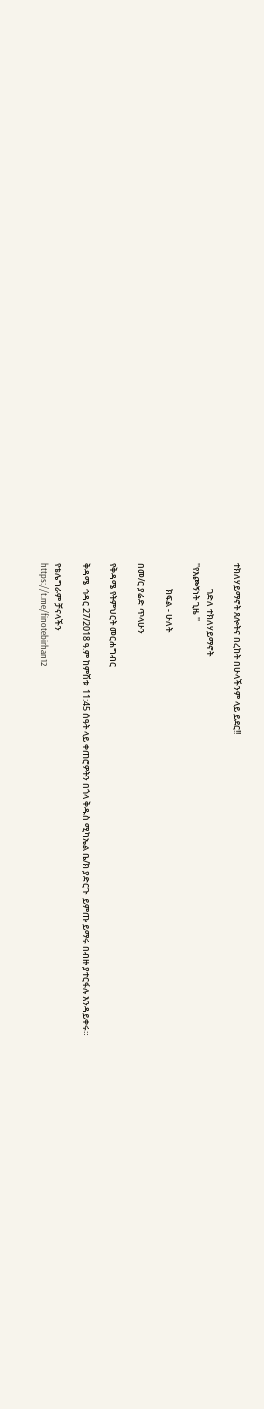ተክለሃይማኖት ጸሎትና በረከት በሁላችንም ላይ ይደር!!

             ገድለ ተክለሃይማኖት
''የእጮኝነት ጊዜ ''

             ክፍል - ሁለት

በመ/ር ያሬድ ጥላሁን

የቅዳሜ የትምህርት መርሐግብር

ቅዳሜ  ኅዳር 27/2018 ዓ.ም ከምሽቱ  11:45 ሰዓት ላይ ቀጠሮዎትን በጎላ ቅዱስ ሚካኤል ቤ/ክ ያድርጉ  ይምጡ ይማሩ በብዙ ያተርፋሉ እንዳይቀሩ።

የቴሌግራም ቻናላችን
https://t.me/finotebirhan12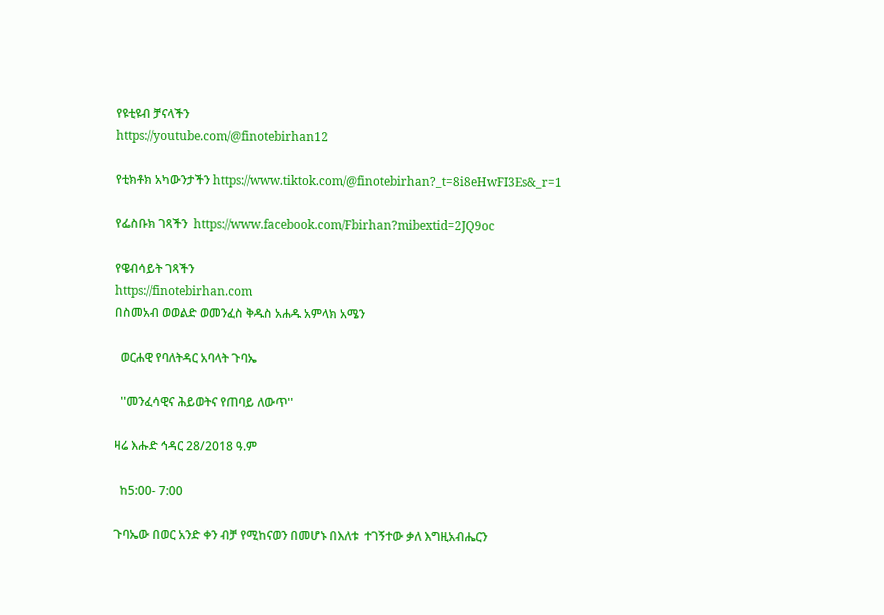የዩቲዩብ ቻናላችን
https://youtube.com/@finotebirhan12

የቲክቶክ አካውንታችን https://www.tiktok.com/@finotebirhan?_t=8i8eHwFI3Es&_r=1

የፌስቡክ ገጻችን  https://www.facebook.com/Fbirhan?mibextid=2JQ9oc

የዌብሳይት ገጻችን
https://finotebirhan.com
በስመአብ ወወልድ ወመንፈስ ቅዱስ አሐዱ አምላክ አሜን

  ወርሐዊ የባለትዳር አባላት ጉባኤ

  ''መንፈሳዊና ሕይወትና የጠባይ ለውጥ''

ዛሬ እሑድ ኅዳር 28/2018 ዓ.ም

  ከ5:00- 7:00

ጉባኤው በወር አንድ ቀን ብቻ የሚከናወን በመሆኑ በእለቱ  ተገኝተው ቃለ እግዚአብሔርን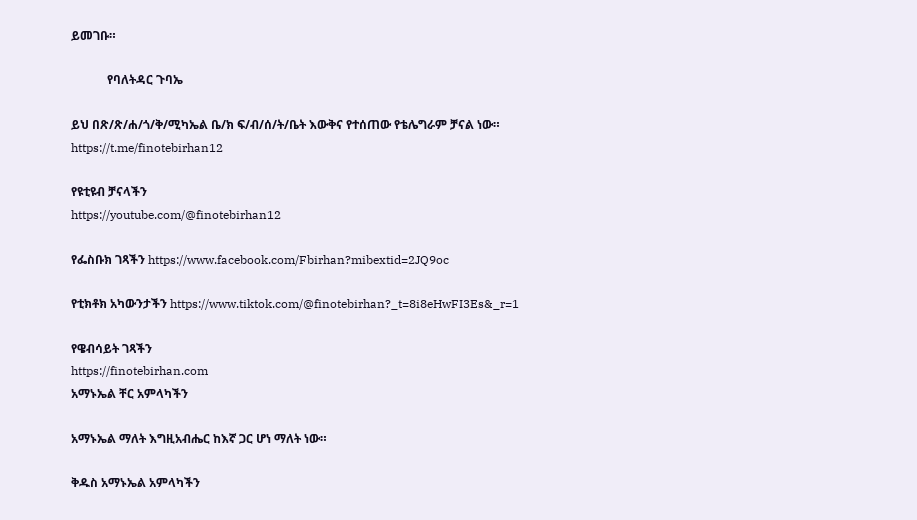ይመገቡ።

            የባለትዳር ጉባኤ

ይህ በጽ/ጽ/ሐ/ጎ/ቅ/ሚካኤል ቤ/ክ ፍ/ብ/ሰ/ት/ቤት እውቅና የተሰጠው የቴሌግራም ቻናል ነው።
https://t.me/finotebirhan12

የዩቲዩብ ቻናላችን
https://youtube.com/@finotebirhan12

የፌስቡክ ገጻችን https://www.facebook.com/Fbirhan?mibextid=2JQ9oc

የቲክቶክ አካውንታችን https://www.tiktok.com/@finotebirhan?_t=8i8eHwFI3Es&_r=1

የዌብሳይት ገጻችን
https://finotebirhan.com
አማኑኤል ቸር አምላካችን

አማኑኤል ማለት እግዚአብሔር ከእኛ ጋር ሆነ ማለት ነው።

ቅዱስ አማኑኤል አምላካችን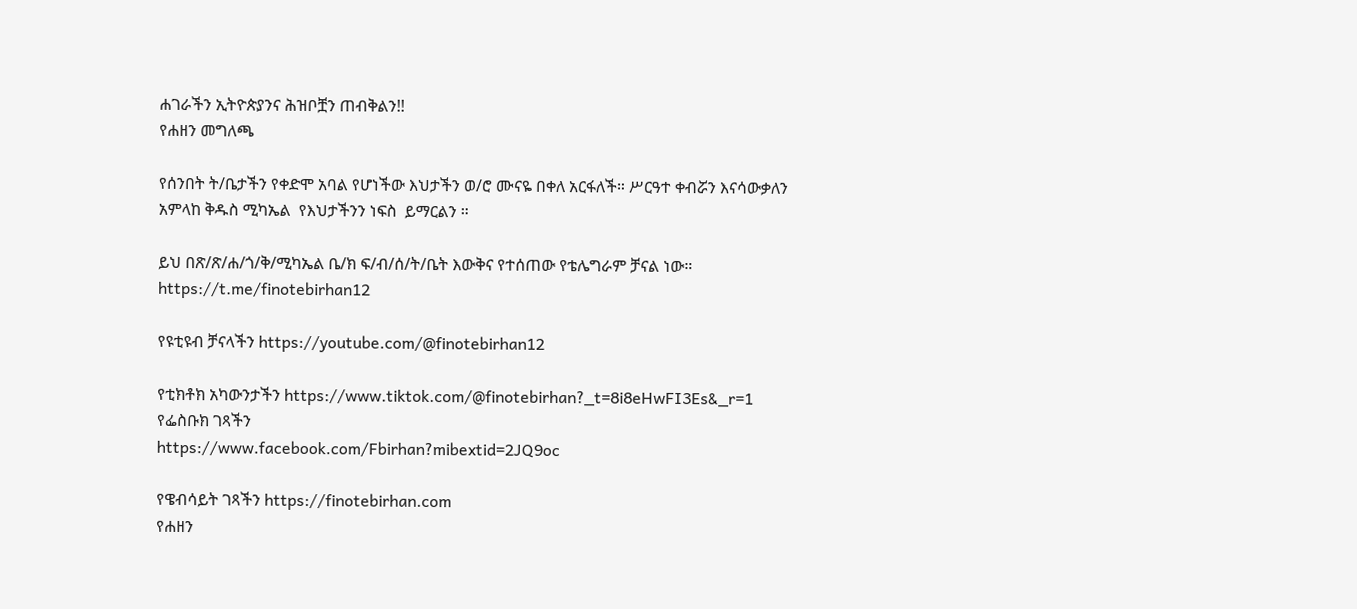ሐገራችን ኢትዮጵያንና ሕዝቦቿን ጠብቅልን!!
የሐዘን መግለጫ

የሰንበት ት/ቤታችን የቀድሞ አባል የሆነችው እህታችን ወ/ሮ ሙናዬ በቀለ አርፋለች። ሥርዓተ ቀብሯን እናሳውቃለን አምላከ ቅዱስ ሚካኤል  የእህታችንን ነፍስ  ይማርልን ።

ይህ በጽ/ጽ/ሐ/ጎ/ቅ/ሚካኤል ቤ/ክ ፍ/ብ/ሰ/ት/ቤት እውቅና የተሰጠው የቴሌግራም ቻናል ነው።
https://t.me/finotebirhan12

የዩቲዩብ ቻናላችን https://youtube.com/@finotebirhan12

የቲክቶክ አካውንታችን https://www.tiktok.com/@finotebirhan?_t=8i8eHwFI3Es&_r=1
የፌስቡክ ገጻችን
https://www.facebook.com/Fbirhan?mibextid=2JQ9oc

የዌብሳይት ገጻችን https://finotebirhan.com
የሐዘን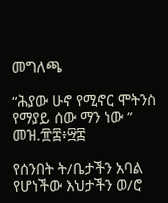መግለጫ

“ሕያው ሁኖ የሚኖር ሞትንስ የማያይ ሰው ማን ነው ” መዝ.፹፰፥፵፰

የሰንበት ት/ቤታችን አባል የሆነችው እህታችን ወ/ሮ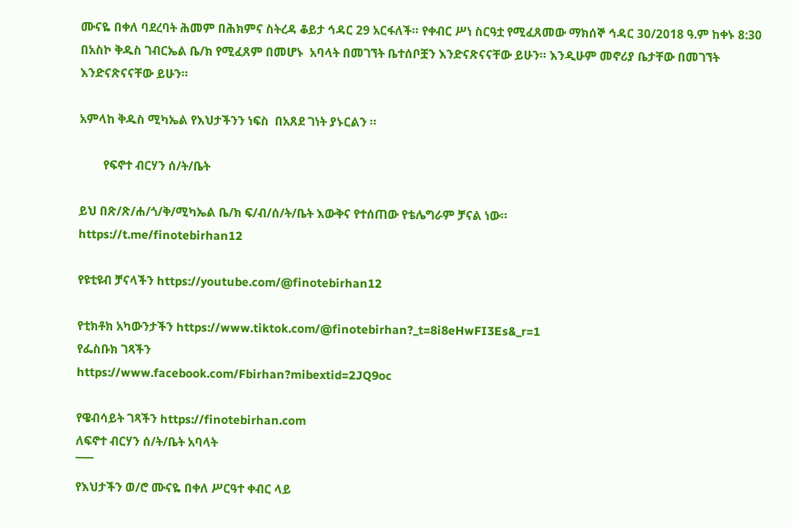ሙናዬ በቀለ ባደረባት ሕመም በሕክምና ስትረዳ ቆይታ ኅዳር 29 አርፋለች። የቀብር ሥነ ስርዓቷ የሚፈጸመው ማክሰኞ ኅዳር 30/2018 ዓ.ም ከቀኑ 8:30 በአስኮ ቅዱስ ገብርኤል ቤ/ክ የሚፈጸም በመሆኑ  አባላት በመገኘት ቤተሰቦቿን እንድናጽናናቸው ይሁን። እንዲሁም መኖሪያ ቤታቸው በመገኘት እንድናጽናናቸው ይሁን።

አምላከ ቅዱስ ሚካኤል የእህታችንን ነፍስ  በአጸደ ገነት ያኑርልን ።

        የፍኖተ ብርሃን ሰ/ት/ቤት

ይህ በጽ/ጽ/ሐ/ጎ/ቅ/ሚካኤል ቤ/ክ ፍ/ብ/ሰ/ት/ቤት እውቅና የተሰጠው የቴሌግራም ቻናል ነው።
https://t.me/finotebirhan12

የዩቲዩብ ቻናላችን https://youtube.com/@finotebirhan12

የቲክቶክ አካውንታችን https://www.tiktok.com/@finotebirhan?_t=8i8eHwFI3Es&_r=1
የፌስቡክ ገጻችን
https://www.facebook.com/Fbirhan?mibextid=2JQ9oc

የዌብሳይት ገጻችን https://finotebirhan.com
ለፍኖተ ብርሃን ሰ/ት/ቤት አባላት
¯¯¯
የእህታችን ወ/ሮ ሙናዬ በቀለ ሥርዓተ ቀብር ላይ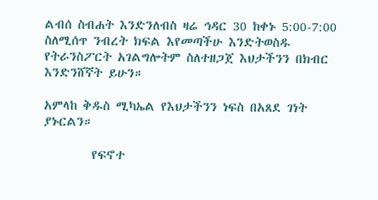ልብሰ ስብሐት እንድንለብስ ዛሬ ኅዳር 30 ከቀኑ 5:00-7:00 ስለሚሰጥ ንብረት ክፍል እየመጣችሁ እንድትወስዱ የትራንስፖርት አገልግሎትም ስለተዘጋጀ እህታችንን በክብር እንድንሸኛት ይሁን።

አምላከ ቅዱስ ሚካኤል የእህታችንን ነፍስ በአጸደ ገነት ያኑርልን።

        የፍኖተ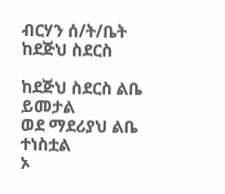ብርሃን ሰ/ት/ቤት
ከደጅህ ስደርስ

ከደጅህ ስደርስ ልቤ ይመታል
ወደ ማደሪያህ ልቤ ተነስቷል
ኦ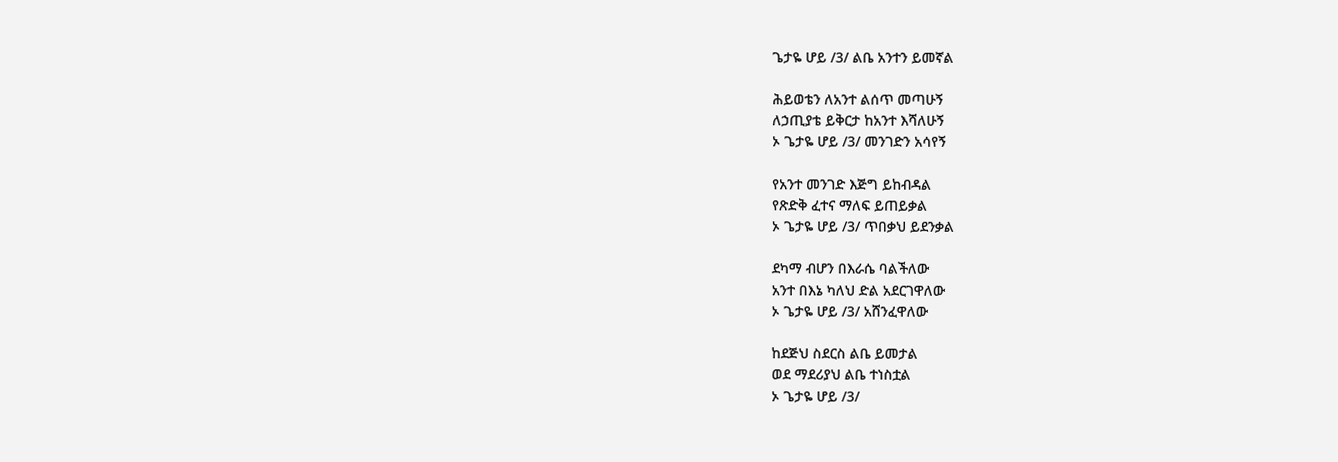ጌታዬ ሆይ /3/ ልቤ አንተን ይመኛል

ሕይወቴን ለአንተ ልሰጥ መጣሁኝ
ለኃጢያቴ ይቅርታ ከአንተ እሻለሁኝ
ኦ ጌታዬ ሆይ /3/ መንገድን አሳየኝ

የአንተ መንገድ እጅግ ይከብዳል
የጽድቅ ፈተና ማለፍ ይጠይቃል
ኦ ጌታዬ ሆይ /3/ ጥበቃህ ይደንቃል

ደካማ ብሆን በእራሴ ባልችለው
አንተ በእኔ ካለህ ድል አደርገዋለው
ኦ ጌታዬ ሆይ /3/ አሸንፈዋለው

ከደጅህ ስደርስ ልቤ ይመታል
ወደ ማደሪያህ ልቤ ተነስቷል
ኦ ጌታዬ ሆይ /3/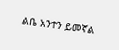ልቤ አንተን ይመኛል